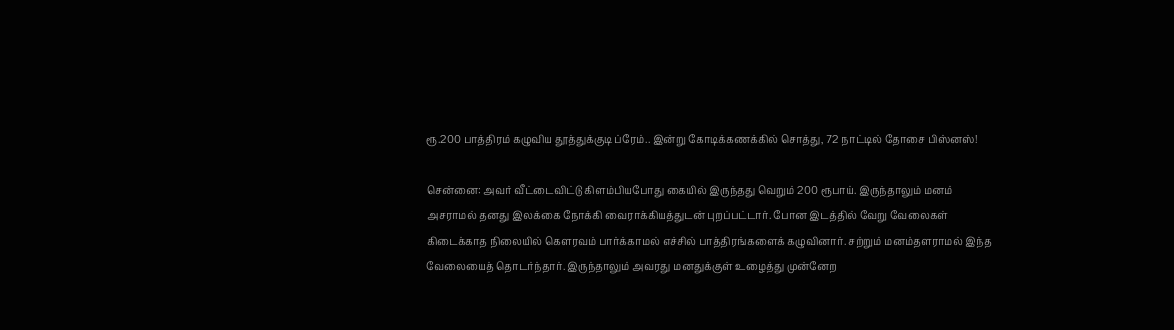ரூ.200 பாத்திரம் கழுவிய தூத்துக்குடி ப்ரேம்.. இன்று கோடிக்கணக்கில் சொத்து, 72 நாட்டில் தோசை பிஸ்னஸ்!

சென்னை: அவர் வீட்டைவிட்டு கிளம்பியபோது கையில் இருந்தது வெறும் 200 ரூபாய். இருந்தாலும் மனம் அசராமல் தனது இலக்கை நோக்கி வைராக்கியத்துடன் புறப்பட்டார். போன இடத்தில் வேறு வேலைகள் கிடைக்காத நிலையில் கௌரவம் பார்க்காமல் எச்சில் பாத்திரங்களைக் கழுவினார். சற்றும் மனம்தளராமல் இந்த வேலையைத் தொடர்ந்தார். இருந்தாலும் அவரது மனதுக்குள் உழைத்து முன்னேற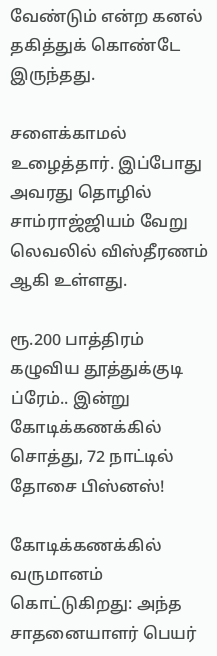வேண்டும் என்ற கனல் தகித்துக் கொண்டே இருந்தது.

சளைக்காமல் உழைத்தார். இப்போது அவரது தொழில் சாம்ராஜ்ஜியம் வேறு லெவலில் விஸ்தீரணம் ஆகி உள்ளது.

ரூ.200 பாத்திரம் கழுவிய தூத்துக்குடி ப்ரேம்.. இன்று கோடிக்கணக்கில் சொத்து, 72 நாட்டில் தோசை பிஸ்னஸ்!

கோடிக்கணக்கில் வருமானம் கொட்டுகிறது: அந்த சாதனையாளர் பெயர்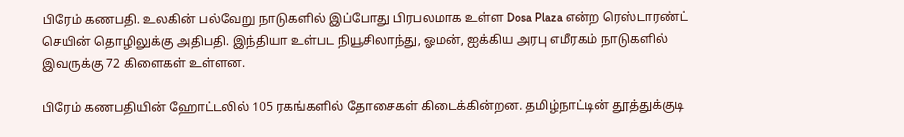பிரேம் கணபதி. உலகின் பல்வேறு நாடுகளில் இப்போது பிரபலமாக உள்ள Dosa Plaza என்ற ரெஸ்டாரண்ட் செயின் தொழிலுக்கு அதிபதி. இந்தியா உள்பட நியூசிலாந்து, ஓமன், ஐக்கிய அரபு எமீரகம் நாடுகளில் இவருக்கு 72 கிளைகள் உள்ளன.

பிரேம் கணபதியின் ஹோட்டலில் 105 ரகங்களில் தோசைகள் கிடைக்கின்றன. தமிழ்நாட்டின் தூத்துக்குடி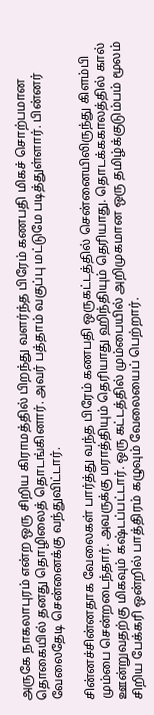அருகே நாகலாபுரம் என்ற ஒரு சிறிய கிராமத்தில் பிறந்து வளர்ந்த பிரேம் கணபதி மிகச் சொற்பமான தொகையில் தனது தொழிலைத் தொடங்கினார். அவர் பத்தாம் வகுப்பு மட்டுமே படித்துள்ளார். பின்னர் வேலைதேடி சென்னைக்கு வந்துவிட்டார்.

சின்னச்சின்னதாக வேலைகள் பார்த்து வந்த பிரேம் கணபதி ஒருகட்டத்தில் சென்னையிலிருந்து கிளம்பி மும்பை சென்றடைந்தார். அவருக்கு மராத்தியும் தெரியாது ஹிந்தியும் தெரியாது. தொடக்ககாலத்தில் கால் ஊன்றுவதற்கு மிகவும் கஷ்டப்பட்டார். ஒரு கட்டத்தில் மும்பையில் அறிமுகமான ஒரு தமிழ்க்குடும்பம் மூலம் சிறிய பேக்கரி ஒன்றில் பாத்திரம் கழுவும் வேலையைப் பெற்றார்.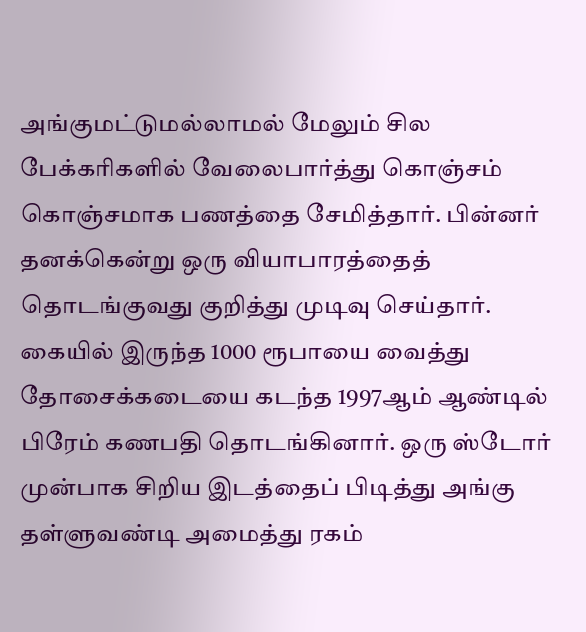அங்குமட்டுமல்லாமல் மேலும் சில பேக்கரிகளில் வேலைபார்த்து கொஞ்சம் கொஞ்சமாக பணத்தை சேமித்தார். பின்னர் தனக்கென்று ஒரு வியாபாரத்தைத் தொடங்குவது குறித்து முடிவு செய்தார்.
கையில் இருந்த 1000 ரூபாயை வைத்து தோசைக்கடையை கடந்த 1997ஆம் ஆண்டில் பிரேம் கணபதி தொடங்கினார். ஒரு ஸ்டோர் முன்பாக சிறிய இடத்தைப் பிடித்து அங்கு தள்ளுவண்டி அமைத்து ரகம்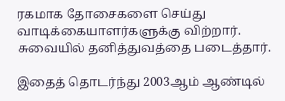ரகமாக தோசைகளை செய்து வாடிக்கையாளர்களுக்கு விற்றார். சுவையில் தனித்துவத்தை படைத்தார்.

இதைத் தொடர்ந்து 2003ஆம் ஆண்டில்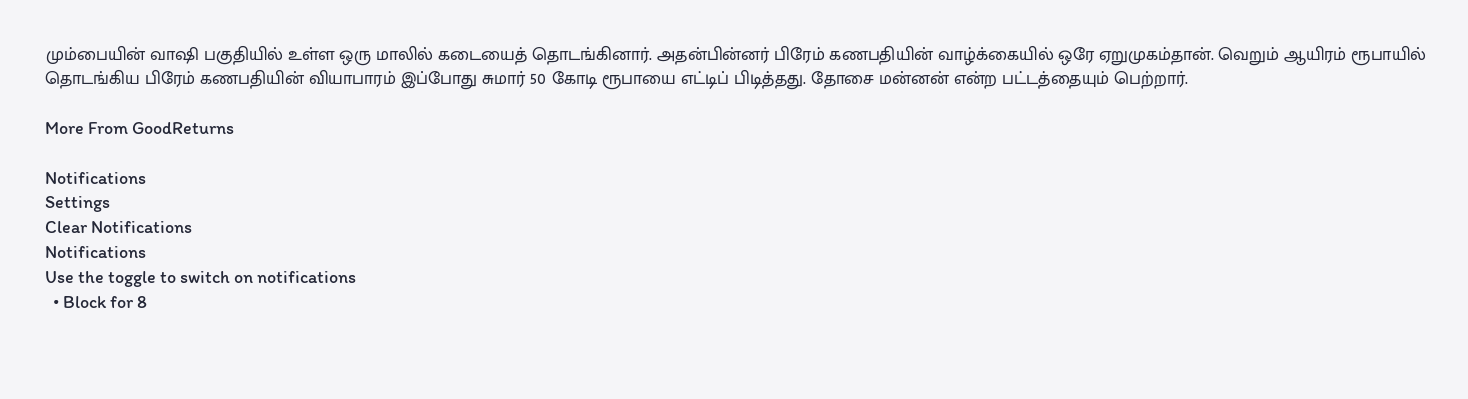மும்பையின் வாஷி பகுதியில் உள்ள ஒரு மாலில் கடையைத் தொடங்கினார். அதன்பின்னர் பிரேம் கணபதியின் வாழ்க்கையில் ஒரே ஏறுமுகம்தான். வெறும் ஆயிரம் ரூபாயில் தொடங்கிய பிரேம் கணபதியின் வியாபாரம் இப்போது சுமார் 50 கோடி ரூபாயை எட்டிப் பிடித்தது. தோசை மன்னன் என்ற பட்டத்தையும் பெற்றார்.

More From GoodReturns

Notifications
Settings
Clear Notifications
Notifications
Use the toggle to switch on notifications
  • Block for 8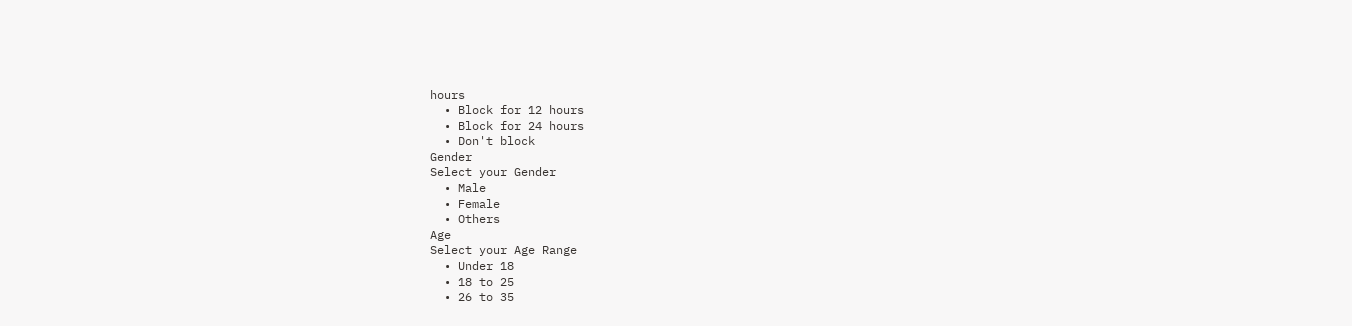hours
  • Block for 12 hours
  • Block for 24 hours
  • Don't block
Gender
Select your Gender
  • Male
  • Female
  • Others
Age
Select your Age Range
  • Under 18
  • 18 to 25
  • 26 to 35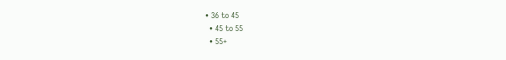• 36 to 45
  • 45 to 55
  • 55+